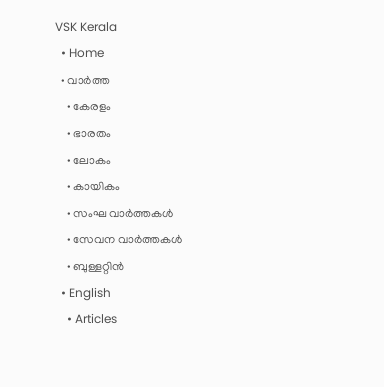VSK Kerala
  • Home
  • വാര്‍ത്ത
    • കേരളം
    • ഭാരതം
    • ലോകം
    • കായികം
    • സംഘ വാര്‍ത്തകള്‍
    • സേവന വാര്‍ത്തകള്‍
    • ബുള്ളറ്റിൻ
  • English
    • Articles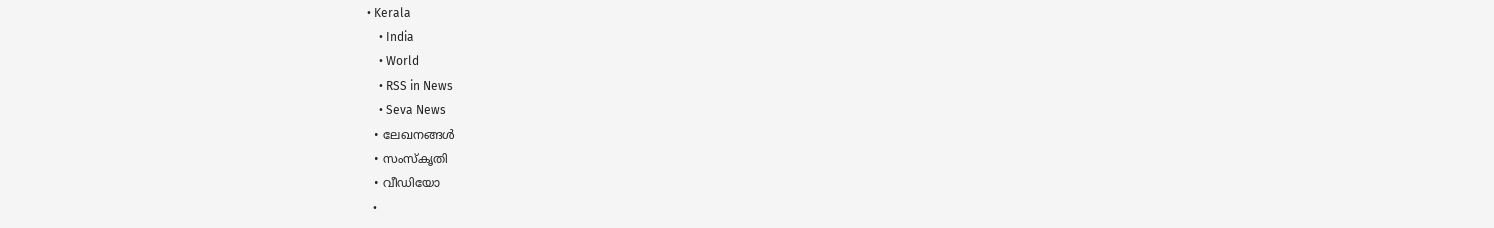• Kerala
    • India
    • World
    • RSS in News
    • Seva News
  • ലേഖനങ്ങള്‍
  • സംസ്കൃതി
  • വീഡിയോ
  •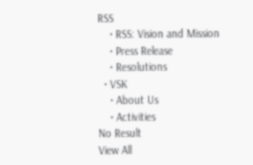RSS
    • RSS: Vision and Mission
    • Press Release
    • Resolutions
  • VSK
    • About Us
    • Activities
No Result
View All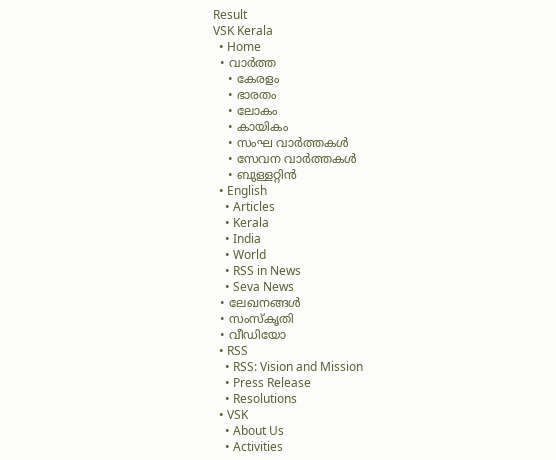Result
VSK Kerala
  • Home
  • വാര്‍ത്ത
    • കേരളം
    • ഭാരതം
    • ലോകം
    • കായികം
    • സംഘ വാര്‍ത്തകള്‍
    • സേവന വാര്‍ത്തകള്‍
    • ബുള്ളറ്റിൻ
  • English
    • Articles
    • Kerala
    • India
    • World
    • RSS in News
    • Seva News
  • ലേഖനങ്ങള്‍
  • സംസ്കൃതി
  • വീഡിയോ
  • RSS
    • RSS: Vision and Mission
    • Press Release
    • Resolutions
  • VSK
    • About Us
    • Activities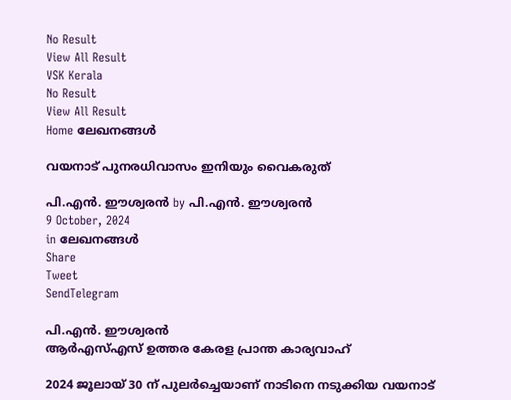No Result
View All Result
VSK Kerala
No Result
View All Result
Home ലേഖനങ്ങള്‍

വയനാട് പുനരധിവാസം ഇനിയും വൈകരുത്

പി.എന്‍. ഈശ്വരന്‍ by പി.എന്‍. ഈശ്വരന്‍
9 October, 2024
in ലേഖനങ്ങള്‍
Share
Tweet
SendTelegram

പി.എന്‍. ഈശ്വരന്‍
ആര്‍എസ്എസ് ഉത്തര കേരള പ്രാന്ത കാര്യവാഹ്

2024 ജൂലായ് 30 ന് പുലര്‍ച്ചെയാണ് നാടിനെ നടുക്കിയ വയനാട്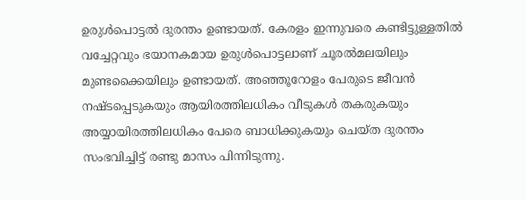ഉരുള്‍പൊട്ടല്‍ ദുരന്തം ഉണ്ടായത്. കേരളം ഇന്നുവരെ കണ്ടിട്ടുള്ളതില്‍ വച്ചേറ്റവും ഭയാനകമായ ഉരുള്‍പൊട്ടലാണ് ചൂരല്‍മലയിലും മുണ്ടക്കൈയിലും ഉണ്ടായത്. അഞ്ഞൂറോളം പേരുടെ ജീവന്‍ നഷ്ടപ്പെടുകയും ആയിരത്തിലധികം വീടുകള്‍ തകരുകയും അയ്യായിരത്തിലധികം പേരെ ബാധിക്കുകയും ചെയ്ത ദുരന്തം സംഭവിച്ചിട്ട് രണ്ടു മാസം പിന്നിടുന്നു.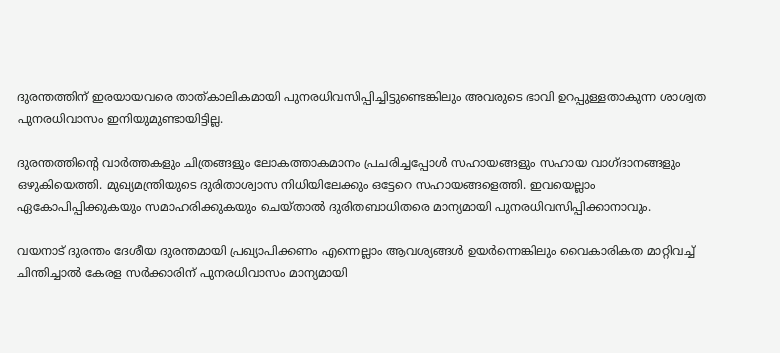ദുരന്തത്തിന് ഇരയായവരെ താത്കാലികമായി പുനരധിവസിപ്പിച്ചിട്ടുണ്ടെങ്കിലും അവരുടെ ഭാവി ഉറപ്പുള്ളതാകുന്ന ശാശ്വത പുനരധിവാസം ഇനിയുമുണ്ടായിട്ടില്ല.

ദുരന്തത്തിന്റെ വാര്‍ത്തകളും ചിത്രങ്ങളും ലോകത്താകമാനം പ്രചരിച്ചപ്പോള്‍ സഹായങ്ങളും സഹായ വാഗ്ദാനങ്ങളും ഒഴുകിയെത്തി. മുഖ്യമന്ത്രിയുടെ ദുരിതാശ്വാസ നിധിയിലേക്കും ഒട്ടേറെ സഹായങ്ങളെത്തി. ഇവയെല്ലാം ഏകോപിപ്പിക്കുകയും സമാഹരിക്കുകയും ചെയ്താല്‍ ദുരിതബാധിതരെ മാന്യമായി പുനരധിവസിപ്പിക്കാനാവും.

വയനാട് ദുരന്തം ദേശീയ ദുരന്തമായി പ്രഖ്യാപിക്കണം എന്നെല്ലാം ആവശ്യങ്ങള്‍ ഉയര്‍ന്നെങ്കിലും വൈകാരികത മാറ്റിവച്ച് ചിന്തിച്ചാല്‍ കേരള സര്‍ക്കാരിന് പുനരധിവാസം മാന്യമായി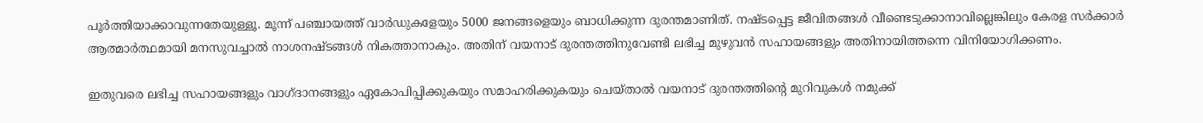പൂര്‍ത്തിയാക്കാവുന്നതേയുള്ളൂ. മൂന്ന് പഞ്ചായത്ത് വാര്‍ഡുകളേയും 5000 ജനങ്ങളെയും ബാധിക്കുന്ന ദുരന്തമാണിത്. നഷ്ടപ്പെട്ട ജീവിതങ്ങള്‍ വീണ്ടെടുക്കാനാവില്ലെങ്കിലും കേരള സര്‍ക്കാര്‍ ആത്മാര്‍ത്ഥമായി മനസുവച്ചാല്‍ നാശനഷ്ടങ്ങള്‍ നികത്താനാകും. അതിന് വയനാട് ദുരന്തത്തിനുവേണ്ടി ലഭിച്ച മുഴുവന്‍ സഹായങ്ങളും അതിനായിത്തന്നെ വിനിയോഗിക്കണം.

ഇതുവരെ ലഭിച്ച സഹായങ്ങളും വാഗ്ദാനങ്ങളും ഏകോപിപ്പിക്കുകയും സമാഹരിക്കുകയും ചെയ്താല്‍ വയനാട് ദുരന്തത്തിന്റെ മുറിവുകള്‍ നമുക്ക്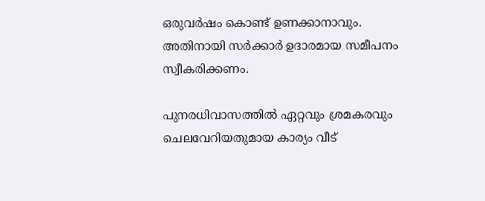ഒരുവര്‍ഷം കൊണ്ട് ഉണക്കാനാവും. അതിനായി സര്‍ക്കാര്‍ ഉദാരമായ സമീപനം സ്വീകരിക്കണം.

പുനരധിവാസത്തില്‍ ഏറ്റവും ശ്രമകരവും ചെലവേറിയതുമായ കാര്യം വീട്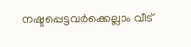നഷ്ടപ്പെട്ടവര്‍ക്കെല്ലാം വീട്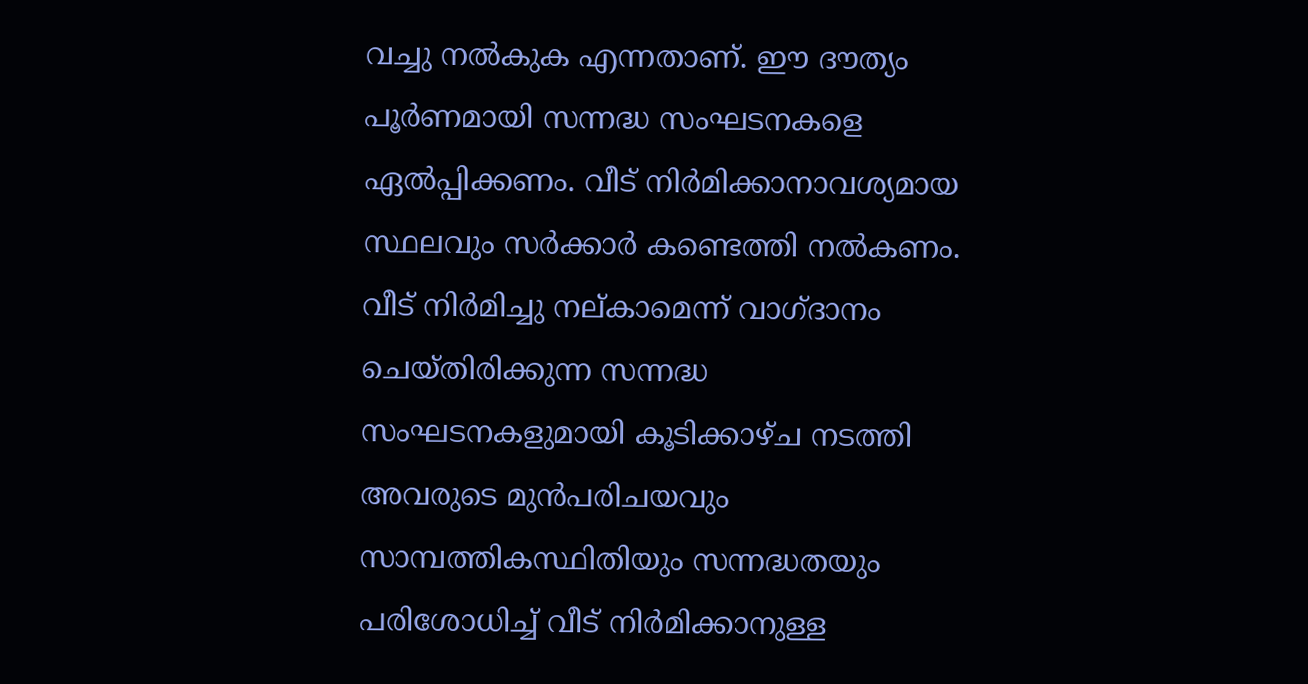വച്ചു നല്‍കുക എന്നതാണ്. ഈ ദൗത്യം പൂര്‍ണമായി സന്നദ്ധ സംഘടനകളെ ഏല്‍പ്പിക്കണം. വീട് നിര്‍മിക്കാനാവശ്യമായ സ്ഥലവും സര്‍ക്കാര്‍ കണ്ടെത്തി നല്‍കണം. വീട് നിര്‍മിച്ചു നല്കാമെന്ന് വാഗ്ദാനം ചെയ്തിരിക്കുന്ന സന്നദ്ധ സംഘടനകളുമായി കൂടിക്കാഴ്ച നടത്തി അവരുടെ മുന്‍പരിചയവും സാമ്പത്തികസ്ഥിതിയും സന്നദ്ധതയും പരിശോധിച്ച് വീട് നിര്‍മിക്കാനുള്ള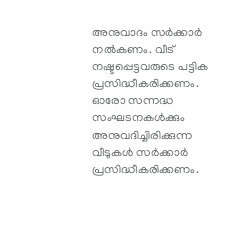അനുവാദം സര്‍ക്കാര്‍ നല്‍കണം. വീട് നഷ്ടപ്പെട്ടവരുടെ പട്ടിക പ്രസിദ്ധീകരിക്കണം. ഓരോ സന്നദ്ധ സംഘടനകള്‍ക്കും അനുവദിച്ചിരിക്കുന്ന വീടുകള്‍ സര്‍ക്കാര്‍ പ്രസിദ്ധീകരിക്കണം.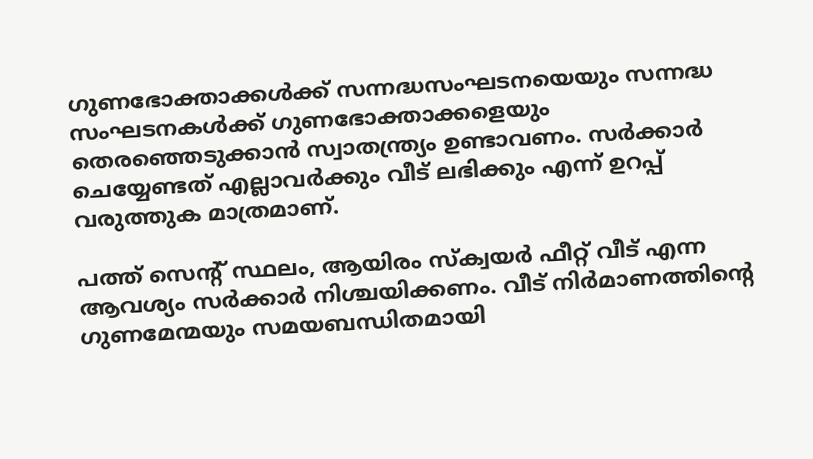ഗുണഭോക്താക്കള്‍ക്ക് സന്നദ്ധസംഘടനയെയും സന്നദ്ധ സംഘടനകള്‍ക്ക് ഗുണഭോക്താക്കളെയും തെരഞ്ഞെടുക്കാന്‍ സ്വാതന്ത്ര്യം ഉണ്ടാവണം. സര്‍ക്കാര്‍ ചെയ്യേണ്ടത് എല്ലാവര്‍ക്കും വീട് ലഭിക്കും എന്ന് ഉറപ്പ് വരുത്തുക മാത്രമാണ്.

പത്ത് സെന്റ് സ്ഥലം, ആയിരം സ്‌ക്വയര്‍ ഫീറ്റ് വീട് എന്ന ആവശ്യം സര്‍ക്കാര്‍ നിശ്ചയിക്കണം. വീട് നിര്‍മാണത്തിന്റെ ഗുണമേന്മയും സമയബന്ധിതമായി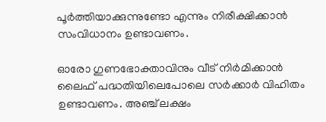പൂര്‍ത്തിയാക്കുന്നുണ്ടോ എന്നും നിരീക്ഷിക്കാന്‍ സംവിധാനം ഉണ്ടാവണം.

ഓരോ ഗുണഭോക്താവിനും വീട് നിര്‍മിക്കാന്‍ ലൈഫ് പദ്ധതിയിലെപോലെ സര്‍ക്കാര്‍ വിഹിതം ഉണ്ടാവണം. അഞ്ച് ലക്ഷം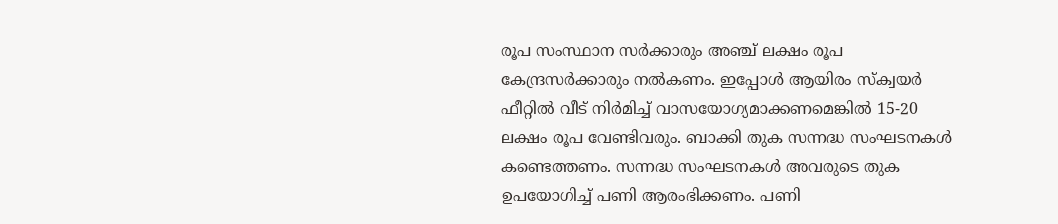രൂപ സംസ്ഥാന സര്‍ക്കാരും അഞ്ച് ലക്ഷം രൂപ കേന്ദ്രസര്‍ക്കാരും നല്‍കണം. ഇപ്പോള്‍ ആയിരം സ്‌ക്വയര്‍ ഫീറ്റില്‍ വീട് നിര്‍മിച്ച് വാസയോഗ്യമാക്കണമെങ്കില്‍ 15-20 ലക്ഷം രൂപ വേണ്ടിവരും. ബാക്കി തുക സന്നദ്ധ സംഘടനകള്‍ കണ്ടെത്തണം. സന്നദ്ധ സംഘടനകള്‍ അവരുടെ തുക ഉപയോഗിച്ച് പണി ആരംഭിക്കണം. പണി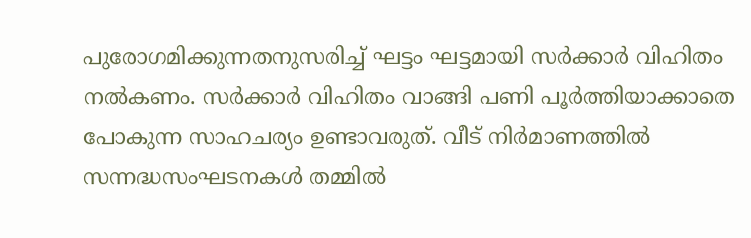പുരോഗമിക്കുന്നതനുസരിച്ച് ഘട്ടം ഘട്ടമായി സര്‍ക്കാര്‍ വിഹിതം നല്‍കണം. സര്‍ക്കാര്‍ വിഹിതം വാങ്ങി പണി പൂര്‍ത്തിയാക്കാതെ പോകുന്ന സാഹചര്യം ഉണ്ടാവരുത്. വീട് നിര്‍മാണത്തില്‍ സന്നദ്ധസംഘടനകള്‍ തമ്മില്‍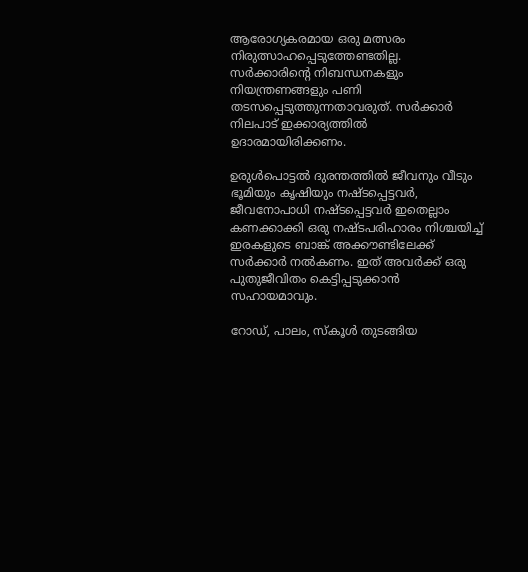ആരോഗ്യകരമായ ഒരു മത്സരം നിരുത്സാഹപ്പെടുത്തേണ്ടതില്ല. സര്‍ക്കാരിന്റെ നിബന്ധനകളും നിയന്ത്രണങ്ങളും പണി തടസപ്പെടുത്തുന്നതാവരുത്. സര്‍ക്കാര്‍ നിലപാട് ഇക്കാര്യത്തില്‍ ഉദാരമായിരിക്കണം.

ഉരുള്‍പൊട്ടല്‍ ദുരന്തത്തില്‍ ജീവനും വീടും ഭൂമിയും കൃഷിയും നഷ്ടപ്പെട്ടവര്‍, ജീവനോപാധി നഷ്ടപ്പെട്ടവര്‍ ഇതെല്ലാം കണക്കാക്കി ഒരു നഷ്ടപരിഹാരം നിശ്ചയിച്ച് ഇരകളുടെ ബാങ്ക് അക്കൗണ്ടിലേക്ക് സര്‍ക്കാര്‍ നല്‍കണം. ഇത് അവര്‍ക്ക് ഒരു പുതുജീവിതം കെട്ടിപ്പടുക്കാന്‍ സഹായമാവും.

റോഡ്, പാലം, സ്‌കൂള്‍ തുടങ്ങിയ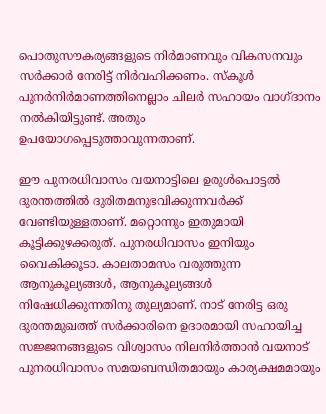പൊതുസൗകര്യങ്ങളുടെ നിര്‍മാണവും വികസനവും സര്‍ക്കാര്‍ നേരിട്ട് നിര്‍വഹിക്കണം. സ്‌കൂള്‍ പുനര്‍നിര്‍മാണത്തിനെല്ലാം ചിലര്‍ സഹായം വാഗ്ദാനം നല്‍കിയിട്ടുണ്ട്. അതും ഉപയോഗപ്പെടുത്താവുന്നതാണ്.

ഈ പുനരധിവാസം വയനാട്ടിലെ ഉരുള്‍പൊട്ടല്‍ ദുരന്തത്തില്‍ ദുരിതമനുഭവിക്കുന്നവര്‍ക്ക് വേണ്ടിയുള്ളതാണ്. മറ്റൊന്നും ഇതുമായി കൂട്ടിക്കുഴക്കരുത്. പുനരധിവാസം ഇനിയും വൈകിക്കൂടാ. കാലതാമസം വരുത്തുന്ന ആനുകൂല്യങ്ങള്‍, ആനുകൂല്യങ്ങള്‍ നിഷേധിക്കുന്നതിനു തുല്യമാണ്. നാട് നേരിട്ട ഒരു ദുരന്തമുഖത്ത് സര്‍ക്കാരിനെ ഉദാരമായി സഹായിച്ച സജ്ജനങ്ങളുടെ വിശ്വാസം നിലനിര്‍ത്താന്‍ വയനാട് പുനരധിവാസം സമയബന്ധിതമായും കാര്യക്ഷമമായും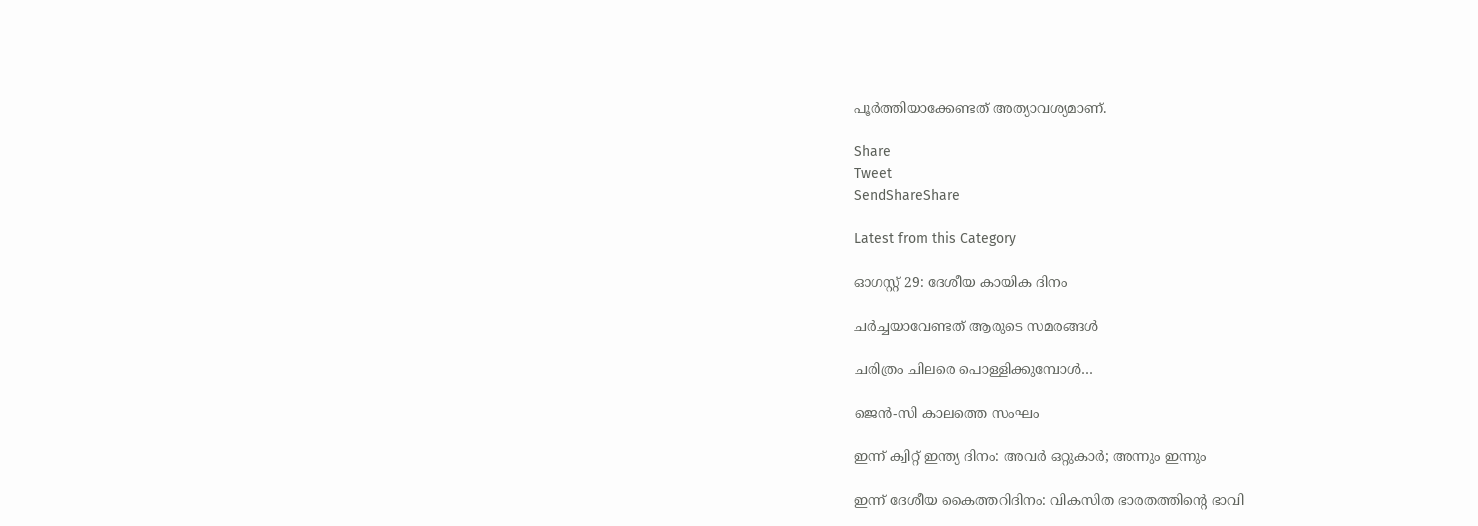പൂര്‍ത്തിയാക്കേണ്ടത് അത്യാവശ്യമാണ്.

Share
Tweet
SendShareShare

Latest from this Category

ഓഗസ്റ്റ് 29: ദേശീയ കായിക ദിനം

ചര്‍ച്ചയാവേണ്ടത് ആരുടെ സമരങ്ങള്‍

ചരിത്രം ചിലരെ പൊള്ളിക്കുമ്പോള്‍…

ജെൻ-സി കാലത്തെ സംഘം

ഇന്ന് ക്വിറ്റ് ഇന്ത്യ ദിനം: അവര്‍ ഒറ്റുകാര്‍; അന്നും ഇന്നും

ഇന്ന് ദേശീയ കൈത്തറിദിനം: വികസിത ഭാരതത്തിന്റെ ഭാവി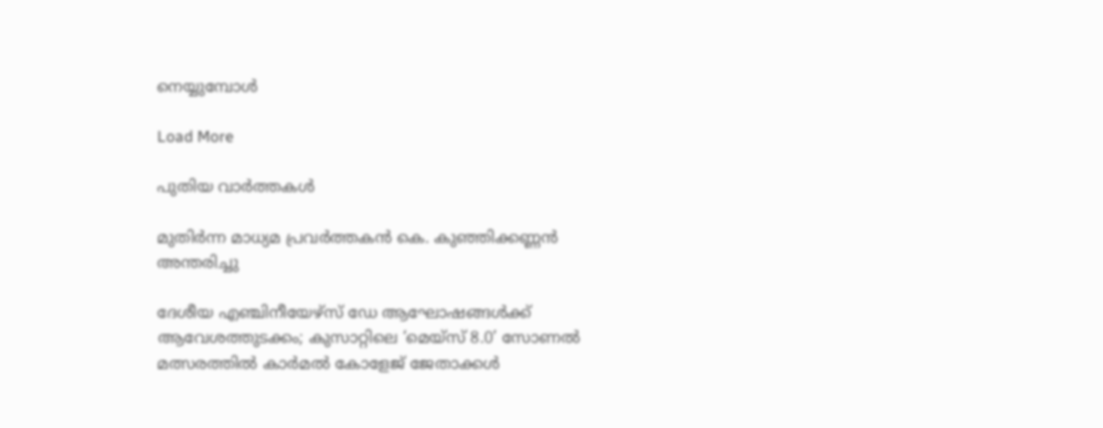നെയ്യുമ്പോള്‍

Load More

പുതിയ വാര്‍ത്തകള്‍

മുതിർന്ന മാധ്യമ പ്രവർത്തകൻ കെ. കുഞ്ഞിക്കണ്ണൻ അന്തരിച്ചു

ദേശീയ എഞ്ചിനീയേഴ്സ് ഡേ ആഘോഷങ്ങൾക്ക് ആവേശത്തുടക്കം; കുസാറ്റിലെ ‘മെയ്‌സ് 8.0’ സോണൽ മത്സരത്തിൽ കാർമൽ കോളേജ് ജേതാക്കൾ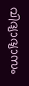വിദ്യാഭ്യാസം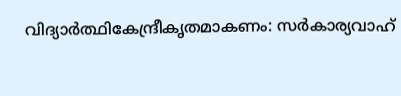വിദ്യാര്‍ത്ഥികേന്ദ്രീകൃതമാകണം: സര്‍കാര്യവാഹ്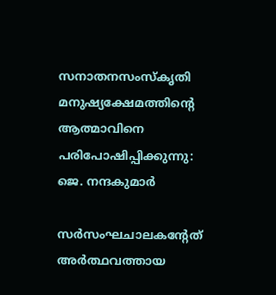സനാതനസംസ്‌കൃതി മനുഷ്യക്ഷേമത്തിന്റെ ആത്മാവിനെ പരിപോഷിപ്പിക്കുന്നു: ജെ. നന്ദകുമാര്‍

സര്‍സംഘചാലകന്റേത് അര്‍ത്ഥവത്തായ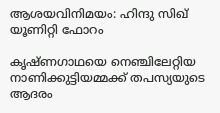ആശയവിനിമയം: ഹിന്ദു സിഖ് യൂണിറ്റി ഫോറം

കൃഷ്ണഗാഥയെ നെഞ്ചിലേറ്റിയ നാണിക്കുട്ടിയമ്മക്ക് തപസ്യയുടെ ആദരം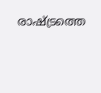രാഷ്ട്രത്തെ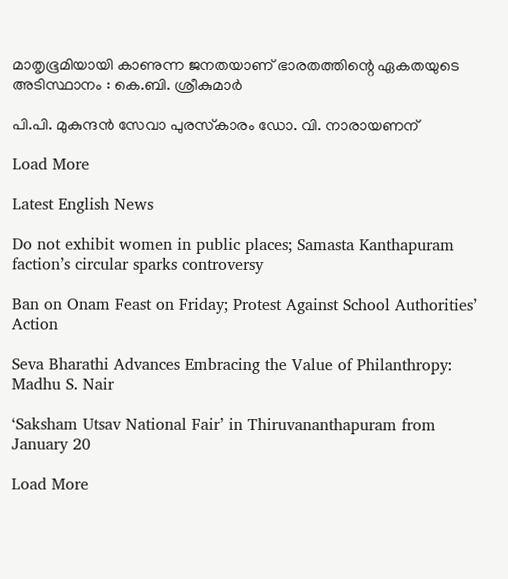മാതൃഭൂമിയായി കാണുന്ന ജനതയാണ് ഭാരതത്തിന്റെ ഏകതയുടെ അടിസ്ഥാനം : കെ.ബി. ശ്രീകുമാർ

പി.പി. മുകുന്ദന്‍ സേവാ പുരസ്‌കാരം ഡോ. വി. നാരായണന്

Load More

Latest English News

Do not exhibit women in public places; Samasta Kanthapuram faction’s circular sparks controversy

Ban on Onam Feast on Friday; Protest Against School Authorities’ Action

Seva Bharathi Advances Embracing the Value of Philanthropy: Madhu S. Nair

‘Saksham Utsav National Fair’ in Thiruvananthapuram from January 20

Load More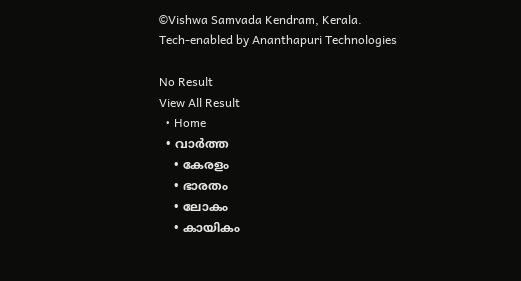©Vishwa Samvada Kendram, Kerala.
Tech-enabled by Ananthapuri Technologies

No Result
View All Result
  • Home
  • വാര്‍ത്ത
    • കേരളം
    • ഭാരതം
    • ലോകം
    • കായികം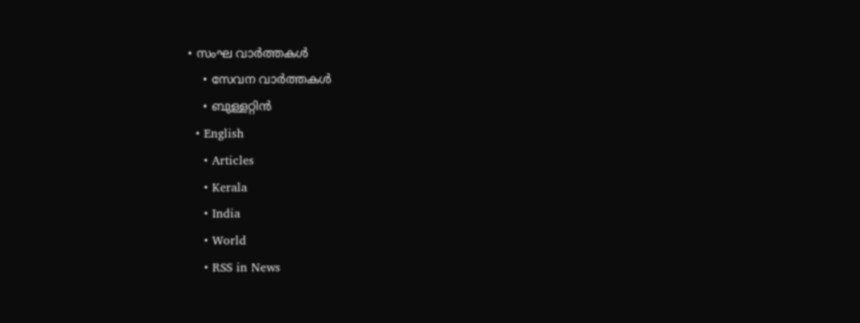• സംഘ വാര്‍ത്തകള്‍
    • സേവന വാര്‍ത്തകള്‍
    • ബുള്ളറ്റിൻ
  • English
    • Articles
    • Kerala
    • India
    • World
    • RSS in News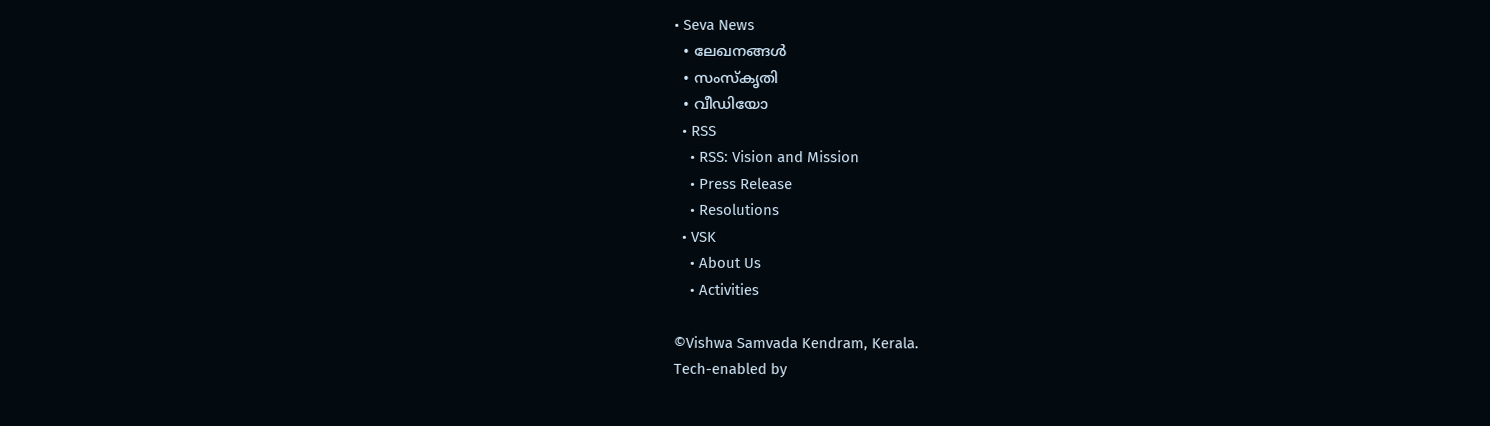• Seva News
  • ലേഖനങ്ങള്‍
  • സംസ്കൃതി
  • വീഡിയോ
  • RSS
    • RSS: Vision and Mission
    • Press Release
    • Resolutions
  • VSK
    • About Us
    • Activities

©Vishwa Samvada Kendram, Kerala.
Tech-enabled by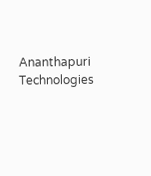Ananthapuri Technologies